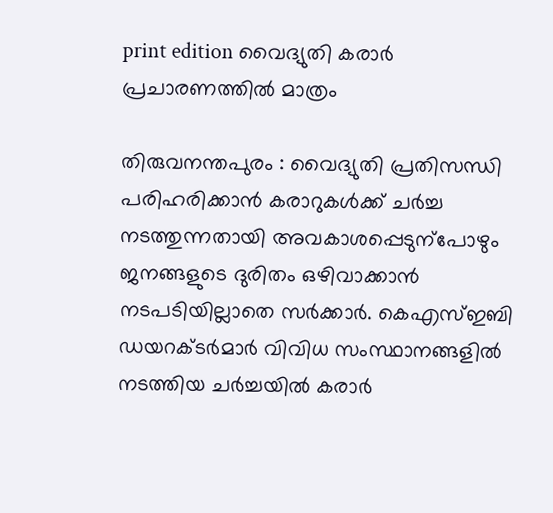print edition വൈദ്യുതി കരാർ പ്രചാരണത്തിൽ മാത്രം

തിരുവനന്തപുരം : വൈദ്യുതി പ്രതിസന്ധി പരിഹരിക്കാൻ കരാറുകൾക്ക് ചർച്ച നടത്തുന്നതായി അവകാശപ്പെടുന്പോഴും ജനങ്ങളുടെ ദുരിതം ഒഴിവാക്കാൻ നടപടിയില്ലാതെ സർക്കാർ. കെഎസ്ഇബി ഡയറക്ടർമാർ വിവിധ സംസ്ഥാനങ്ങളിൽ നടത്തിയ ചർച്ചയിൽ കരാർ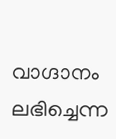വാഗ്ദാനം ലഭിച്ചെന്ന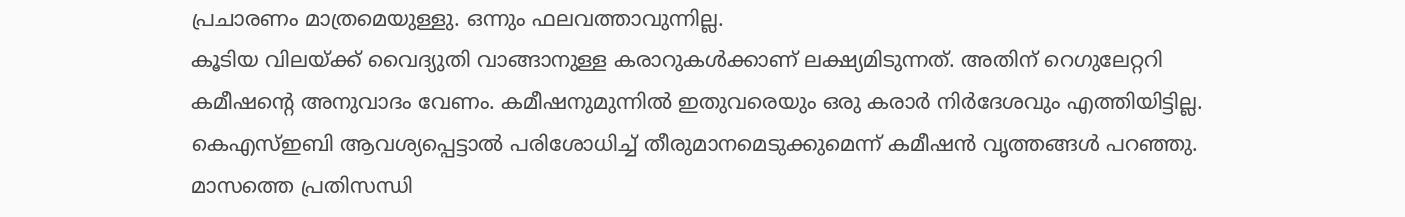പ്രചാരണം മാത്രമെയുള്ളു. ഒന്നും ഫലവത്താവുന്നില്ല.
കൂടിയ വിലയ്ക്ക് വൈദ്യുതി വാങ്ങാനുള്ള കരാറുകൾക്കാണ് ലക്ഷ്യമിടുന്നത്. അതിന് റെഗുലേറ്ററി കമീഷന്റെ അനുവാദം വേണം. കമീഷനുമുന്നിൽ ഇതുവരെയും ഒരു കരാർ നിർദേശവും എത്തിയിട്ടില്ല. കെഎസ്ഇബി ആവശ്യപ്പെട്ടാൽ പരിശോധിച്ച് തീരുമാനമെടുക്കുമെന്ന് കമീഷൻ വൃത്തങ്ങൾ പറഞ്ഞു. മാസത്തെ പ്രതിസന്ധി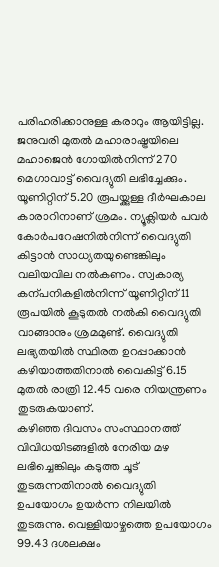പരിഹരിക്കാനുള്ള കരാറും ആയിട്ടില്ല. ജനുവരി മുതൽ മഹാരാഷ്ട്രയിലെ മഹാജെൻ ഗോയിൽനിന്ന് 270 മെഗാവാട്ട് വൈദ്യുതി ലഭിച്ചേക്കും.
യൂണിറ്റിന് 5.20 രൂപയ്ക്കുള്ള ദീർഘകാല കാരാറിനാണ് ശ്രമം. ന്യൂക്ലിയർ പവർ കോർപറേഷനിൽനിന്ന് വൈദ്യുതി കിട്ടാൻ സാധ്യതയുണ്ടെങ്കിലും വലിയവില നൽകണം. സ്വകാര്യ കന്പനികളിൽനിന്ന് യൂണിറ്റിന് 11 രൂപയിൽ കൂടുതൽ നൽകി വൈദ്യുതി വാങ്ങാനും ശ്രമമുണ്ട്. വൈദ്യുതി ലഭ്യതയിൽ സ്ഥിരത ഉറപ്പാക്കാൻ കഴിയാത്തതിനാൽ വൈകിട്ട് 6.15 മുതൽ രാത്രി 12.45 വരെ നിയന്ത്രണം തുടരുകയാണ്.
കഴിഞ്ഞ ദിവസം സംസ്ഥാനത്ത് വിവിധയിടങ്ങളിൽ നേരിയ മഴ ലഭിച്ചെങ്കിലും കടുത്ത ചൂട് തുടരുന്നതിനാൽ വൈദ്യുതി ഉപയോഗം ഉയർന്ന നിലയിൽ തുടരുന്നു. വെള്ളിയാഴ്ചത്തെ ഉപയോഗം 99.43 ദശലക്ഷം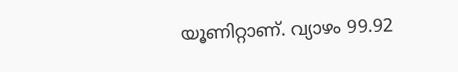യൂണിറ്റാണ്. വ്യാഴം 99.92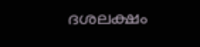ദശലക്ഷം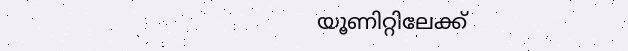യൂണിറ്റിലേക്ക്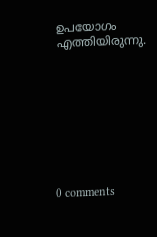ഉപയോഗം എത്തിയിരുന്നു.









0 comments